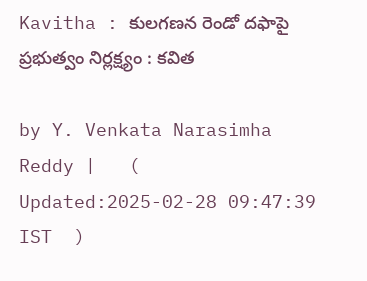Kavitha : కులగణన రెండో దఫాపై ప్రభుత్వం నిర్లక్ష్యం : కవిత

by Y. Venkata Narasimha Reddy |   (  Updated:2025-02-28 09:47:39  IST  )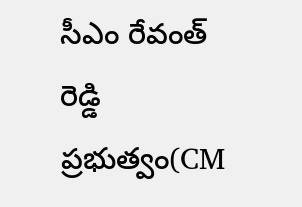సీఎం రేవంత్ రెడ్డి ప్రభుత్వం(CM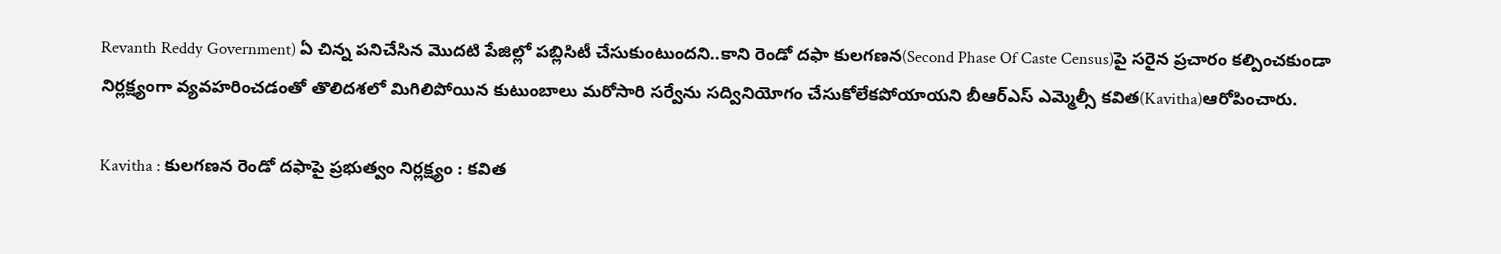Revanth Reddy Government) ఏ చిన్న పనిచేసిన మొదటి పేజిల్లో పబ్లిసిటీ చేసుకుంటుందని..కాని రెండో దఫా కులగణన(Second Phase Of Caste Census)పై సరైన ప్రచారం కల్పించకుండా నిర్లక్ష్యంగా వ్యవహరించడంతో తొలిదశలో మిగిలిపోయిన కుటుంబాలు మరోసారి సర్వేను సద్వినియోగం చేసుకోలేకపోయాయని బీఆర్ఎస్ ఎమ్మెల్సీ కవిత(Kavitha)ఆరోపించారు.

Kavitha : కులగణన రెండో దఫాపై ప్రభుత్వం నిర్లక్ష్యం : కవిత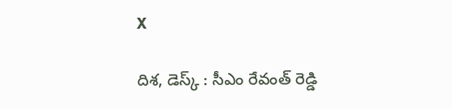X

దిశ, డెస్క్ : సీఎం రేవంత్ రెడ్డి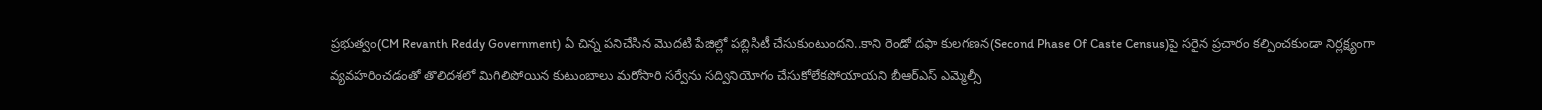ప్రభుత్వం(CM Revanth Reddy Government) ఏ చిన్న పనిచేసిన మొదటి పేజిల్లో పబ్లిసిటీ చేసుకుంటుందని..కాని రెండో దఫా కులగణన(Second Phase Of Caste Census)పై సరైన ప్రచారం కల్పించకుండా నిర్లక్ష్యంగా వ్యవహరించడంతో తొలిదశలో మిగిలిపోయిన కుటుంబాలు మరోసారి సర్వేను సద్వినియోగం చేసుకోలేకపోయాయని బీఆర్ఎస్ ఎమ్మెల్సీ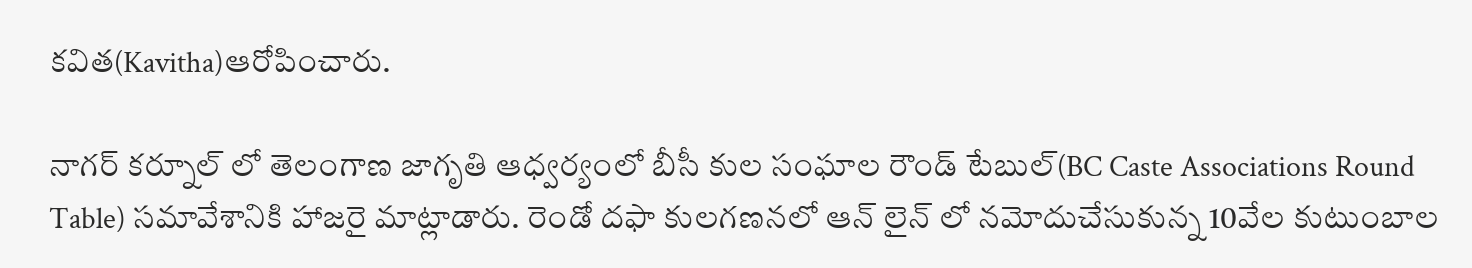కవిత(Kavitha)ఆరోపించారు.

నాగర్ కర్నూల్ లో తెలంగాణ జాగృతి ఆధ్వర్యంలో బీసీ కుల సంఘాల రౌండ్ టేబుల్(BC Caste Associations Round Table) సమావేశానికి హాజరై మాట్లాడారు. రెండో దఫా కులగణనలో ఆన్ లైన్ లో నమోదుచేసుకున్న 10వేల కుటుంబాల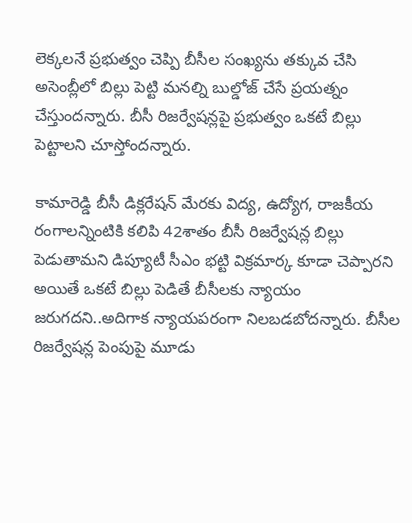లెక్కలనే ప్రభుత్వం చెప్పి బీసీల సంఖ్యను తక్కువ చేసి అసెంబ్లీలో బిల్లు పెట్టి మనల్ని బుల్డోజ్ చేసే ప్రయత్నం చేస్తుందన్నారు. బీసీ రిజర్వేషన్లపై ప్రభుత్వం ఒకటే బిల్లు పెట్టాలని చూస్తోందన్నారు.

కామారెడ్డి బీసీ డిక్లరేషన్ మేరకు విద్య, ఉద్యోగ, రాజకీయ రంగాలన్నింటికి కలిపి 42శాతం బీసీ రిజర్వేషన్ల బిల్లు పెడుతామని డిప్యూటీ సీఎం భట్టి విక్రమార్క కూడా చెప్పారని అయితే ఒకటే బిల్లు పెడితే బీసీలకు న్యాయం జరుగదని..అదిగాక న్యాయపరంగా నిలబడబోదన్నారు. బీసీల రిజర్వేషన్ల పెంపుపై మూడు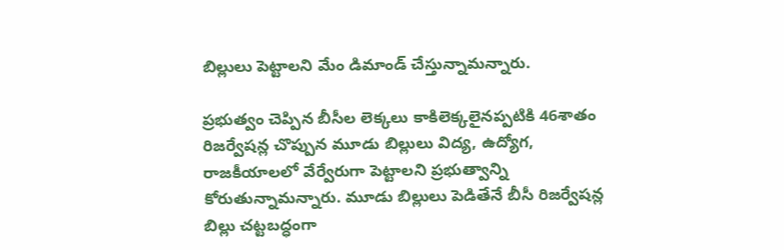బిల్లులు పెట్టాలని మేం డిమాండ్ చేస్తున్నామన్నారు.

ప్రభుత్వం చెప్పిన బీసీల లెక్కలు కాకిలెక్కలైనప్పటికి 46శాతం రిజర్వేషన్ల చొప్పున మూడు బిల్లులు విద్య, ఉద్యోగ, రాజకీయాలలో వేర్వేరుగా పెట్టాలని ప్రభుత్వాన్ని కోరుతున్నామన్నారు. మూడు బిల్లులు పెడితేనే బీసీ రిజర్వేషన్ల బిల్లు చట్టబద్ధంగా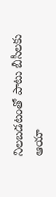నిలబడటంతో పాటు బీసీలకు ఆయా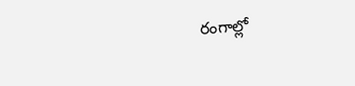రంగాల్లో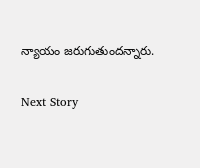న్యాయం జరుగుతుందన్నారు.

Next Story